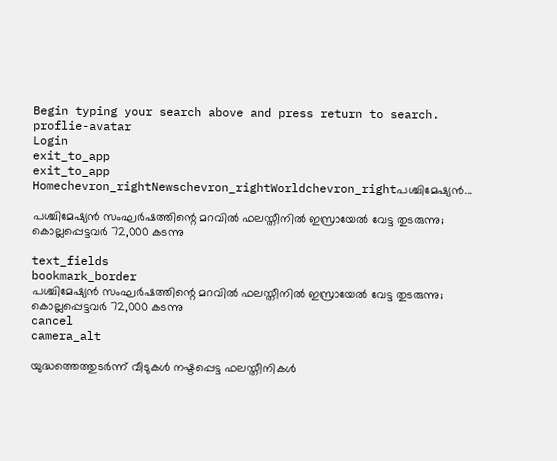Begin typing your search above and press return to search.
proflie-avatar
Login
exit_to_app
exit_to_app
Homechevron_rightNewschevron_rightWorldchevron_rightപശ്ചിമേഷ്യൻ...

പശ്ചിമേഷ്യൻ സംഘർഷത്തിന്റെ മറവിൽ ഫലസ്തീനിൽ ഇസ്രായേൽ വേട്ട തുടരുന്നു; കൊല്ലപ്പെട്ടവർ 72,000 കടന്നു

text_fields
bookmark_border
പശ്ചിമേഷ്യൻ സംഘർഷത്തിന്റെ മറവിൽ ഫലസ്തീനിൽ ഇസ്രായേൽ വേട്ട തുടരുന്നു; കൊല്ലപ്പെട്ടവർ 72,000 കടന്നു
cancel
camera_alt

യുദ്ധത്തെത്തുടർന്ന് വീടുകൾ നഷ്ടപ്പെട്ട ഫലസ്തീനികൾ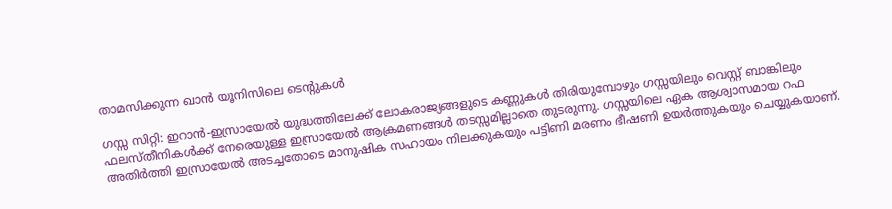താമസിക്കുന്ന ഖാൻ യൂനിസിലെ ടെന്റുകൾ

ഗസ്സ സിറ്റി: ഇറാൻ-ഇസ്രായേൽ യുദ്ധത്തിലേക്ക് ലോകരാജ്യങ്ങളുടെ കണ്ണുകൾ തിരിയുമ്പോഴും ഗസ്സയിലും വെസ്റ്റ് ബാങ്കിലും ഫലസ്തീനികൾക്ക് നേരെയുള്ള ഇസ്രായേൽ ആക്രമണങ്ങൾ തടസ്സമില്ലാതെ തുടരുന്നു. ഗസ്സയിലെ ഏക ആശ്വാസമായ റഫ അതിർത്തി ഇസ്രായേൽ അടച്ചതോടെ മാനുഷിക സഹായം നിലക്കുകയും പട്ടിണി മരണം ഭീഷണി ഉയർത്തുകയും ചെയ്യുകയാണ്.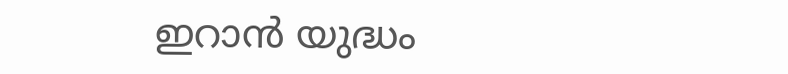ഇറാൻ യുദ്ധം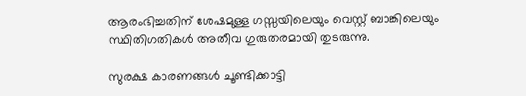ആരംഭിച്ചതിന് ശേഷമുള്ള ഗസ്സയിലെയും വെസ്റ്റ് ബാങ്കിലെയും സ്ഥിതിഗതികൾ അതീവ ഗുരുതരമായി തുടരുന്നു.

സുരക്ഷ കാരണങ്ങൾ ചൂണ്ടിക്കാട്ടി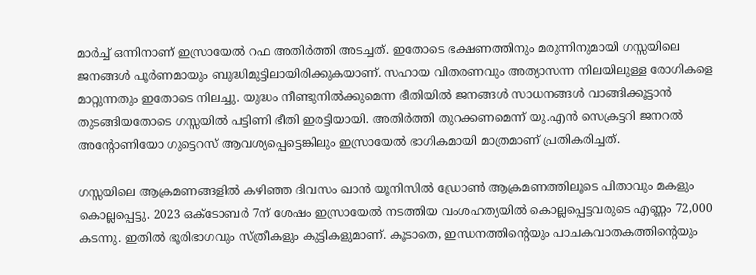മാർച്ച് ഒന്നിനാണ് ഇസ്രായേൽ റഫ അതിർത്തി അടച്ചത്. ഇതോടെ ഭക്ഷണത്തിനും മരുന്നിനുമായി ഗസ്സയിലെ ജനങ്ങൾ പൂർണമായും ബുദ്ധിമുട്ടിലായിരിക്കുകയാണ്. സഹായ വിതരണവും അത്യാസന്ന നിലയിലുള്ള രോഗികളെ മാറ്റുന്നതും ഇതോടെ നിലച്ചു. യുദ്ധം നീണ്ടുനിൽക്കുമെന്ന ഭീതിയിൽ ജനങ്ങൾ സാധനങ്ങൾ വാങ്ങിക്കൂട്ടാൻ തുടങ്ങിയതോടെ ഗസ്സയിൽ പട്ടിണി ഭീതി ഇരട്ടിയായി. അതിർത്തി തുറക്കണമെന്ന് യു.എൻ സെക്രട്ടറി ജനറൽ അന്റോണിയോ ഗുട്ടെറസ് ആവശ്യപ്പെട്ടെങ്കിലും ഇസ്രായേൽ ഭാഗികമായി മാത്രമാണ് പ്രതികരിച്ചത്.

ഗസ്സയിലെ ആക്രമണങ്ങളിൽ കഴിഞ്ഞ ദിവസം ഖാൻ യൂനിസിൽ ഡ്രോൺ ആക്രമണത്തിലൂടെ പിതാവും മകളും കൊല്ലപ്പെട്ടു. 2023 ഒക്ടോബർ 7ന് ശേഷം ഇസ്രായേൽ നടത്തിയ വംശഹത്യയിൽ കൊല്ലപ്പെട്ടവരുടെ എണ്ണം 72,000 കടന്നു. ഇതിൽ ഭൂരിഭാഗവും സ്ത്രീകളും കുട്ടികളുമാണ്. കൂടാതെ, ഇന്ധനത്തിന്റെയും പാചകവാതകത്തിന്റെയും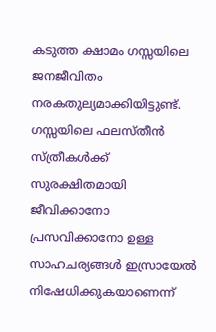കടുത്ത ക്ഷാമം ഗസ്സയിലെ ജനജീവിതം നരകതുല്യമാക്കിയിട്ടുണ്ട്. ഗസ്സയിലെ ഫലസ്തീൻ സ്ത്രീകൾക്ക് സുരക്ഷിതമായി ജീവിക്കാനോ പ്രസവിക്കാനോ ഉള്ള സാഹചര്യങ്ങൾ ഇസ്രായേൽ നിഷേധിക്കുകയാണെന്ന്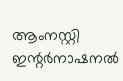ആംനസ്റ്റി ഇന്റർനാഷനൽ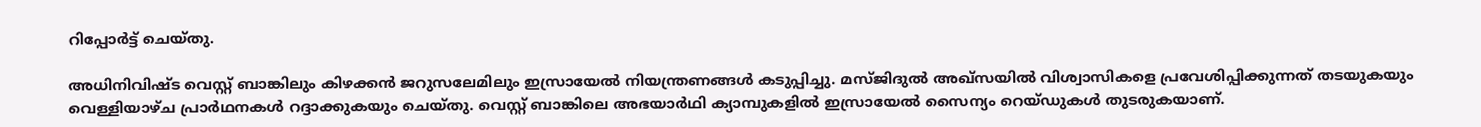റിപ്പോർട്ട് ചെയ്തു.

അധിനിവിഷ്ട വെസ്റ്റ് ബാങ്കിലും കിഴക്കൻ ജറുസലേമിലും ഇസ്രായേൽ നിയന്ത്രണങ്ങൾ കടുപ്പിച്ചു. മസ്ജിദുൽ അഖ്‌സയിൽ വിശ്വാസികളെ പ്രവേശിപ്പിക്കുന്നത് തടയുകയും വെള്ളിയാഴ്ച പ്രാർഥനകൾ റദ്ദാക്കുകയും ചെയ്തു. വെസ്റ്റ് ബാങ്കിലെ അഭയാർഥി ക്യാമ്പുകളിൽ ഇസ്രായേൽ സൈന്യം റെയ്ഡുകൾ തുടരുകയാണ്.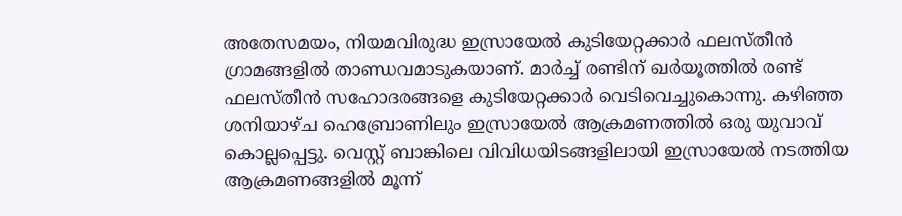അതേസമയം, നിയമവിരുദ്ധ ഇസ്രായേൽ കുടിയേറ്റക്കാർ ഫലസ്തീൻ ഗ്രാമങ്ങളിൽ താണ്ഡവമാടുകയാണ്. മാർച്ച് രണ്ടിന് ഖർയൂത്തിൽ രണ്ട് ഫലസ്തീൻ സഹോദരങ്ങളെ കുടിയേറ്റക്കാർ വെടിവെച്ചുകൊന്നു. കഴിഞ്ഞ ശനിയാഴ്ച ഹെബ്രോണിലും ഇസ്രായേൽ ആക്രമണത്തിൽ ഒരു യുവാവ് കൊല്ലപ്പെട്ടു. വെസ്റ്റ് ബാങ്കിലെ വിവിധയിടങ്ങളിലായി ഇസ്രായേൽ നടത്തിയ ആക്രമണങ്ങളിൽ മൂന്ന്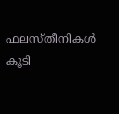ഫലസ്തീനികൾ കൂടി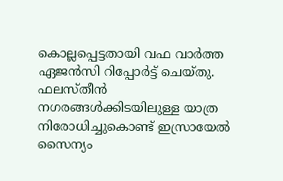കൊല്ലപ്പെട്ടതായി വഫ വാർത്ത ഏജൻസി റിപ്പോർട്ട് ചെയ്തു. ഫലസ്തീൻ നഗരങ്ങൾക്കിടയിലുള്ള യാത്ര നിരോധിച്ചുകൊണ്ട് ഇസ്രായേൽ സൈന്യം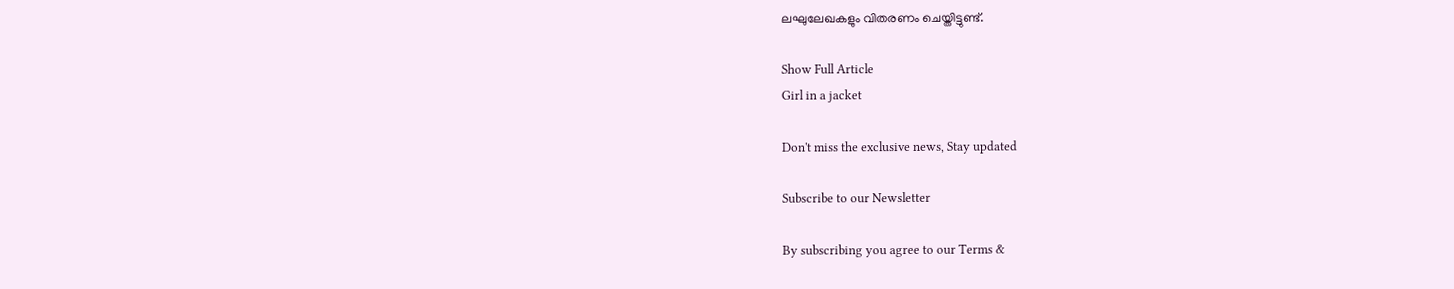ലഘുലേഖകളും വിതരണം ചെയ്തിട്ടുണ്ട്.

Show Full Article
Girl in a jacket

Don't miss the exclusive news, Stay updated

Subscribe to our Newsletter

By subscribing you agree to our Terms &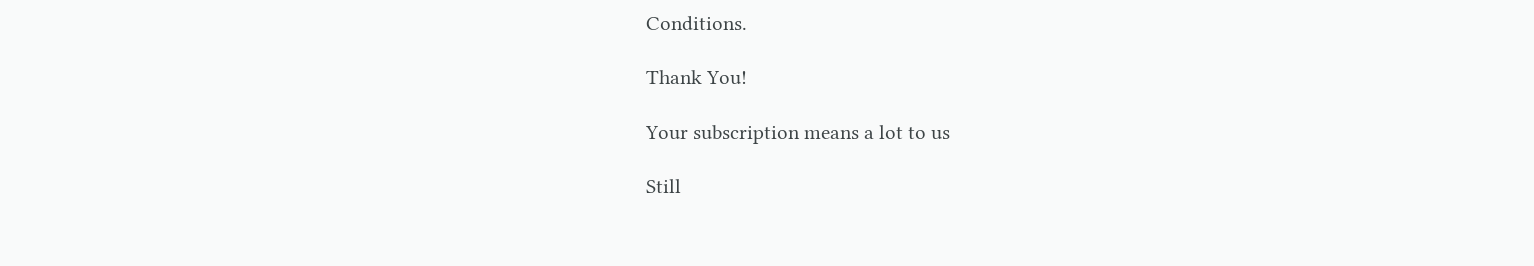Conditions.

Thank You!

Your subscription means a lot to us

Still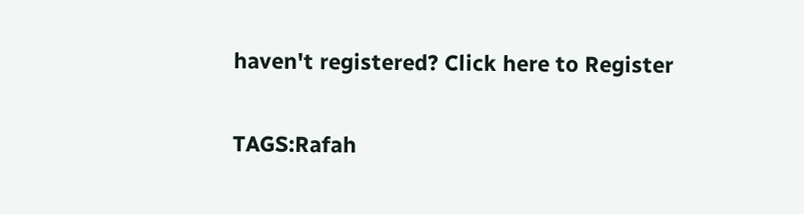haven't registered? Click here to Register

TAGS:Rafah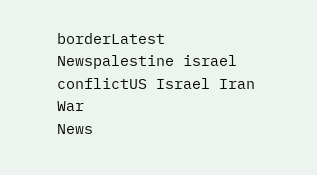borderLatest Newspalestine israel conflictUS Israel Iran War
News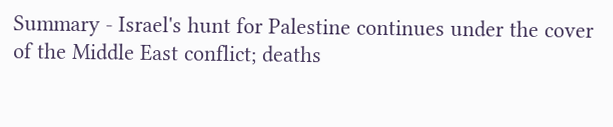Summary - Israel's hunt for Palestine continues under the cover of the Middle East conflict; deaths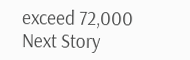exceed 72,000
Next Story